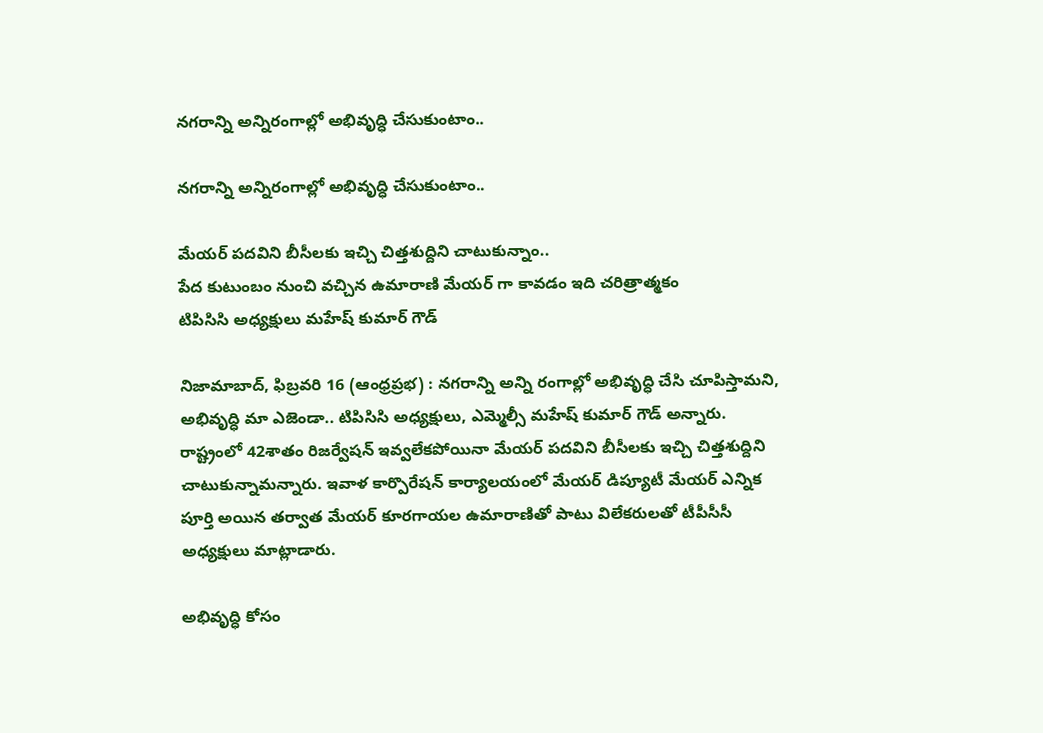నగరాన్ని అన్నిరంగాల్లో అభివృద్ధి చేసుకుంటాం..

నగరాన్ని అన్నిరంగాల్లో అభివృద్ధి చేసుకుంటాం..

మేయర్ పదవిని బీసీలకు ఇచ్చి చిత్తశుద్దిని చాటుకున్నాం..
పేద‌ కుటుంబం నుంచి వచ్చిన ఉమారాణి మేయర్ గా కావడం ఇది చరిత్రాత్మకం
టిపిసిసి అధ్యక్షులు మహేష్ కుమార్ గౌడ్

నిజామాబాద్, ఫిబ్రవరి 16 (ఆంధ్రప్రభ) : నగరాన్ని అన్ని రంగాల్లో అభివృద్ధి చేసి చూపిస్తామని, అభివృద్ధి మా ఎజెండా.. టిపిసిసి అధ్యక్షులు, ఎమ్మెల్సీ మహేష్ కుమార్ గౌడ్ అన్నారు. రాష్ట్రంలో 42శాతం రిజర్వేషన్ ఇవ్వలేకపోయినా మేయర్ పదవిని బీసీలకు ఇచ్చి చిత్తశుద్దిని చాటుకున్నామన్నారు. ఇవాళ కార్పొరేషన్ కార్యాలయంలో మేయర్ డిప్యూటీ మేయర్ ఎన్నిక పూర్తి అయిన తర్వాత మేయర్ కూరగాయల ఉమారాణితో పాటు విలేకరులతో టీపీసీసీ అధ్యక్షులు మాట్లాడారు.

అభివృద్ధి కోసం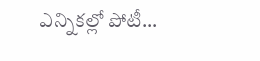ఎన్నికల్లో పోటీ…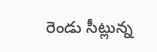రెండు సీట్లున్న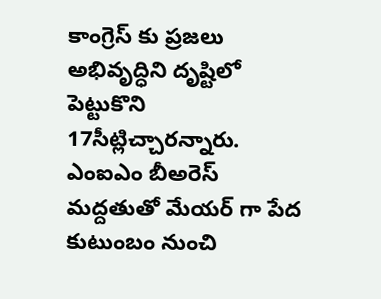కాంగ్రెస్ కు ప్రజలు అభివృద్ధిని దృష్టిలో పెట్టుకొని‌ 17సీట్లిచ్చారన్నారు. ఎంఐఎం‌ బీఅరెస్ మద్దతుతో మేయర్ గా పేద‌ కుటుంబం నుంచి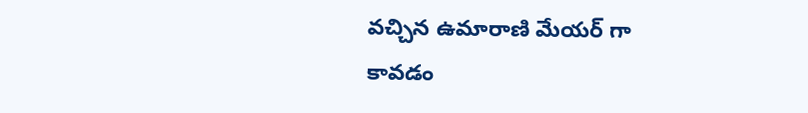వచ్చిన ఉమారాణి మేయర్ గా కావడం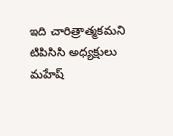ఇది చారిత్రాత్మకమని టిపిసిసి అధ్యక్షులు మహేష్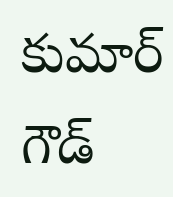కుమార్ గౌడ్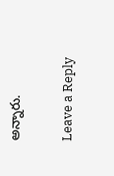అన్నారు.

Leave a Reply